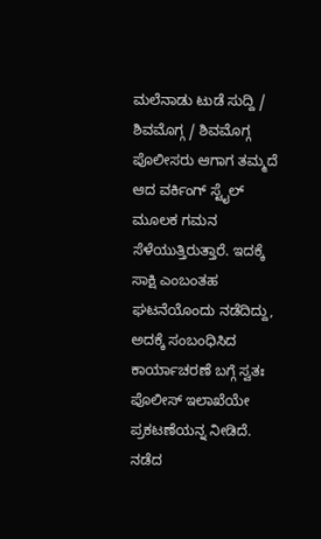ಮಲೆನಾಡು ಟುಡೆ ಸುದ್ದಿ / ಶಿವಮೊಗ್ಗ / ಶಿವಮೊಗ್ಗ ಪೊಲೀಸರು ಆಗಾಗ ತಮ್ಮದೆ ಆದ ವರ್ಕಿಂಗ್ ಸ್ಟೈಲ್ ಮೂಲಕ ಗಮನ ಸೆಳೆಯುತ್ತಿರುತ್ತಾರೆ. ಇದಕ್ಕೆ ಸಾಕ್ಷಿ ಎಂಬಂತಹ ಘಟನೆಯೊಂದು ನಡೆದಿದ್ದು, ಅದಕ್ಕೆ ಸಂಬಂಧಿಸಿದ ಕಾರ್ಯಾಚರಣೆ ಬಗ್ಗೆ ಸ್ವತಃ ಪೊಲೀಸ್ ಇಲಾಖೆಯೇ ಪ್ರಕಟಣೆಯನ್ನ ನೀಡಿದೆ.
ನಡೆದ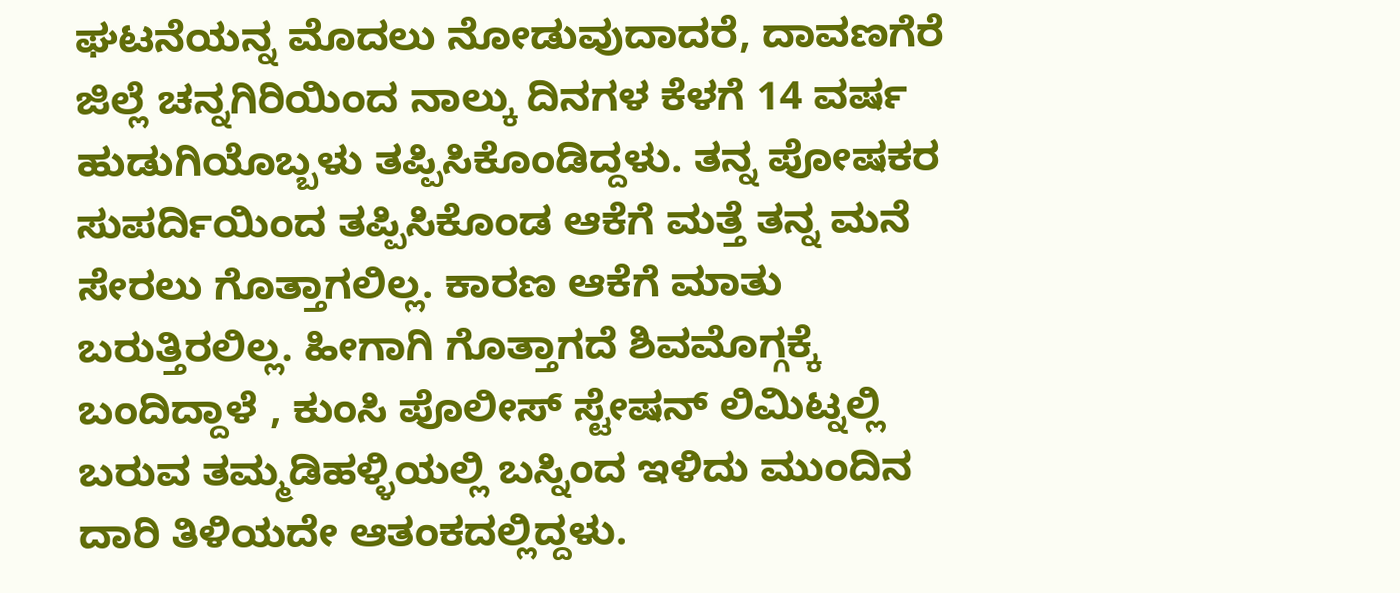ಘಟನೆಯನ್ನ ಮೊದಲು ನೋಡುವುದಾದರೆ, ದಾವಣಗೆರೆ ಜಿಲ್ಲೆ ಚನ್ನಗಿರಿಯಿಂದ ನಾಲ್ಕು ದಿನಗಳ ಕೆಳಗೆ 14 ವರ್ಷ ಹುಡುಗಿಯೊಬ್ಬಳು ತಪ್ಪಿಸಿಕೊಂಡಿದ್ದಳು. ತನ್ನ ಪೋಷಕರ ಸುಪರ್ದಿಯಿಂದ ತಪ್ಪಿಸಿಕೊಂಡ ಆಕೆಗೆ ಮತ್ತೆ ತನ್ನ ಮನೆ ಸೇರಲು ಗೊತ್ತಾಗಲಿಲ್ಲ. ಕಾರಣ ಆಕೆಗೆ ಮಾತು ಬರುತ್ತಿರಲಿಲ್ಲ. ಹೀಗಾಗಿ ಗೊತ್ತಾಗದೆ ಶಿವಮೊಗ್ಗಕ್ಕೆ ಬಂದಿದ್ದಾಳೆ , ಕುಂಸಿ ಪೊಲೀಸ್ ಸ್ಟೇಷನ್ ಲಿಮಿಟ್ನಲ್ಲಿ ಬರುವ ತಮ್ಮಡಿಹಳ್ಳಿಯಲ್ಲಿ ಬಸ್ನಿಂದ ಇಳಿದು ಮುಂದಿನ ದಾರಿ ತಿಳಿಯದೇ ಆತಂಕದಲ್ಲಿದ್ದಳು.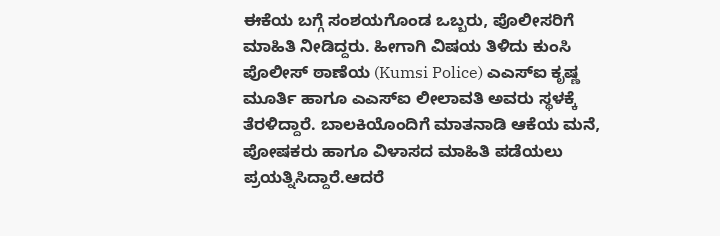ಈಕೆಯ ಬಗ್ಗೆ ಸಂಶಯಗೊಂಡ ಒಬ್ಬರು, ಪೊಲೀಸರಿಗೆ ಮಾಹಿತಿ ನೀಡಿದ್ದರು. ಹೀಗಾಗಿ ವಿಷಯ ತಿಳಿದು ಕುಂಸಿ ಪೊಲೀಸ್ ಠಾಣೆಯ (Kumsi Police) ಎಎಸ್ಐ ಕೃಷ್ಣ ಮೂರ್ತಿ ಹಾಗೂ ಎಎಸ್ಐ ಲೀಲಾವತಿ ಅವರು ಸ್ಥಳಕ್ಕೆ ತೆರಳಿದ್ದಾರೆ. ಬಾಲಕಿಯೊಂದಿಗೆ ಮಾತನಾಡಿ ಆಕೆಯ ಮನೆ, ಪೋಷಕರು ಹಾಗೂ ವಿಳಾಸದ ಮಾಹಿತಿ ಪಡೆಯಲು ಪ್ರಯತ್ನಿಸಿದ್ದಾರೆ.ಆದರೆ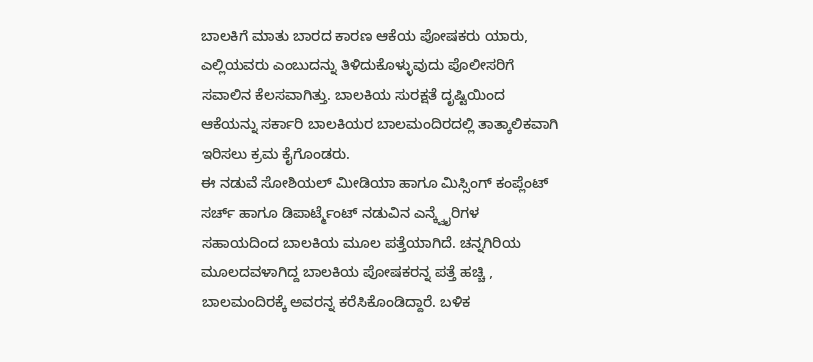ಬಾಲಕಿಗೆ ಮಾತು ಬಾರದ ಕಾರಣ ಆಕೆಯ ಪೋಷಕರು ಯಾರು, ಎಲ್ಲಿಯವರು ಎಂಬುದನ್ನು ತಿಳಿದುಕೊಳ್ಳುವುದು ಪೊಲೀಸರಿಗೆ ಸವಾಲಿನ ಕೆಲಸವಾಗಿತ್ತು. ಬಾಲಕಿಯ ಸುರಕ್ಷತೆ ದೃಷ್ಟಿಯಿಂದ ಆಕೆಯನ್ನು ಸರ್ಕಾರಿ ಬಾಲಕಿಯರ ಬಾಲಮಂದಿರದಲ್ಲಿ ತಾತ್ಕಾಲಿಕವಾಗಿ ಇರಿಸಲು ಕ್ರಮ ಕೈಗೊಂಡರು.
ಈ ನಡುವೆ ಸೋಶಿಯಲ್ ಮೀಡಿಯಾ ಹಾಗೂ ಮಿಸ್ಸಿಂಗ್ ಕಂಪ್ಲೆಂಟ್ ಸರ್ಚ್ ಹಾಗೂ ಡಿಪಾರ್ಟ್ಮೆಂಟ್ ನಡುವಿನ ಎನ್ಕ್ವೈರಿಗಳ ಸಹಾಯದಿಂದ ಬಾಲಕಿಯ ಮೂಲ ಪತ್ತೆಯಾಗಿದೆ. ಚನ್ನಗಿರಿಯ ಮೂಲದವಳಾಗಿದ್ದ ಬಾಲಕಿಯ ಪೋಷಕರನ್ನ ಪತ್ತೆ ಹಚ್ಚಿ , ಬಾಲಮಂದಿರಕ್ಕೆ ಅವರನ್ನ ಕರೆಸಿಕೊಂಡಿದ್ದಾರೆ. ಬಳಿಕ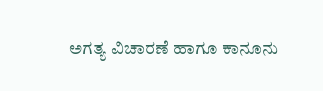ಅಗತ್ಯ ವಿಚಾರಣೆ ಹಾಗೂ ಕಾನೂನು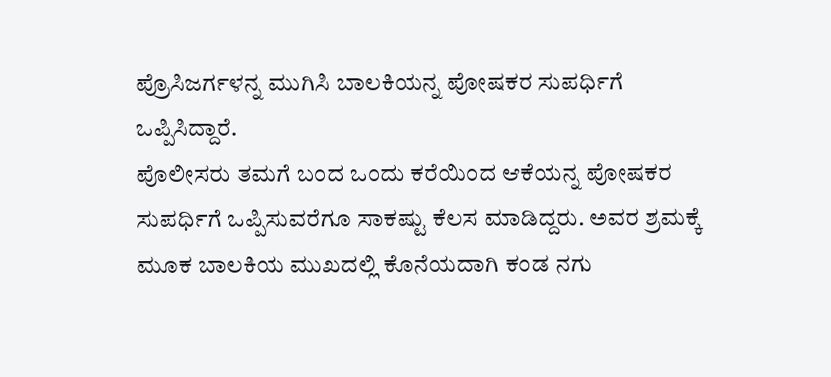ಪ್ರೊಸಿಜರ್ಗಳನ್ನ ಮುಗಿಸಿ ಬಾಲಕಿಯನ್ನ ಪೋಷಕರ ಸುಪರ್ಧಿಗೆ ಒಪ್ಪಿಸಿದ್ದಾರೆ.
ಪೊಲೀಸರು ತಮಗೆ ಬಂದ ಒಂದು ಕರೆಯಿಂದ ಆಕೆಯನ್ನ ಪೋಷಕರ ಸುಪರ್ಧಿಗೆ ಒಪ್ಪಿಸುವರೆಗೂ ಸಾಕಷ್ಟು ಕೆಲಸ ಮಾಡಿದ್ದರು. ಅವರ ಶ್ರಮಕ್ಕೆ ಮೂಕ ಬಾಲಕಿಯ ಮುಖದಲ್ಲಿ ಕೊನೆಯದಾಗಿ ಕಂಡ ನಗು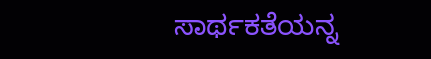ಸಾರ್ಥಕತೆಯನ್ನ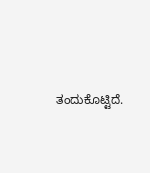ತಂದುಕೊಟ್ಟಿದೆ.